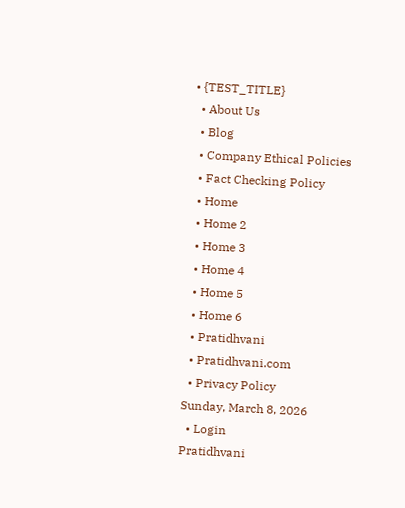• {TEST_TITLE}
  • About Us
  • Blog
  • Company Ethical Policies
  • Fact Checking Policy
  • Home
  • Home 2
  • Home 3
  • Home 4
  • Home 5
  • Home 6
  • Pratidhvani
  • Pratidhvani.com
  • Privacy Policy
Sunday, March 8, 2026
  • Login
Pratidhvani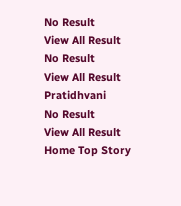No Result
View All Result
No Result
View All Result
Pratidhvani
No Result
View All Result
Home Top Story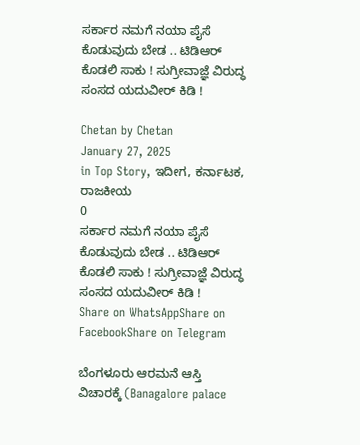ಸರ್ಕಾರ ನಮಗೆ ನಯಾ ಪೈಸೆ ಕೊಡುವುದು ಬೇಡ .. ಟಿಡಿಆರ್ ಕೊಡಲಿ ಸಾಕು ! ಸುಗ್ರೀವಾಜ್ಞೆ ವಿರುದ್ಧ ಸಂಸದ ಯದುವೀರ್ ಕಿಡಿ !

Chetan by Chetan
January 27, 2025
in Top Story, ಇದೀಗ, ಕರ್ನಾಟಕ, ರಾಜಕೀಯ
0
ಸರ್ಕಾರ ನಮಗೆ ನಯಾ ಪೈಸೆ ಕೊಡುವುದು ಬೇಡ .. ಟಿಡಿಆರ್ ಕೊಡಲಿ ಸಾಕು ! ಸುಗ್ರೀವಾಜ್ಞೆ ವಿರುದ್ಧ ಸಂಸದ ಯದುವೀರ್ ಕಿಡಿ !
Share on WhatsAppShare on FacebookShare on Telegram

ಬೆಂಗಳೂರು ಆರಮನೆ ಆಸ್ತಿ ವಿಚಾರಕ್ಕೆ (Banagalore palace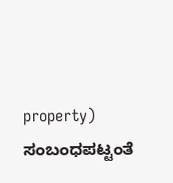property) ಸಂಬಂಧಪಟ್ಟಂತೆ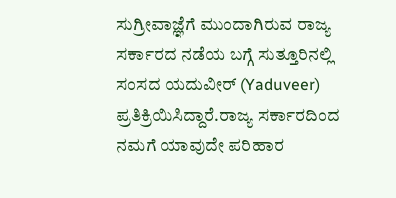ಸುಗ್ರೀವಾಜ್ಞೆಗೆ ಮುಂದಾಗಿರುವ ರಾಜ್ಯ ಸರ್ಕಾರದ ನಡೆಯ ಬಗ್ಗೆ ಸುತ್ತೂರಿನಲ್ಲಿ ಸಂಸದ ಯದುವೀರ್ (Yaduveer) ಪ್ರತಿಕ್ರಿಯಿಸಿದ್ದಾರೆ.ರಾಜ್ಯ ಸರ್ಕಾರದಿಂದ ನಮಗೆ ಯಾವುದೇ ಪರಿಹಾರ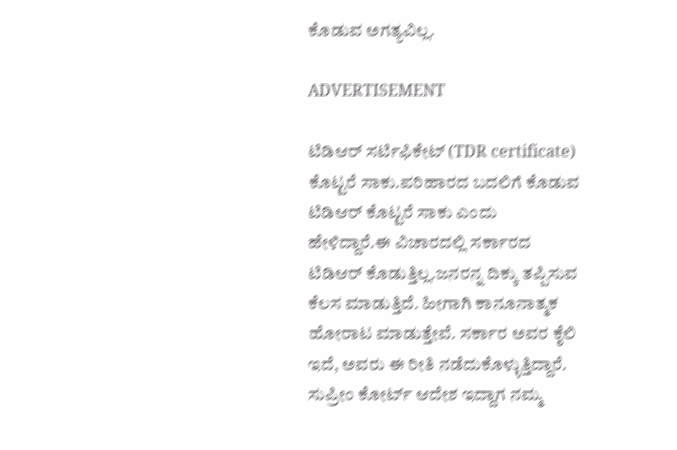ಕೊಡುವ ಅಗತ್ಯವಿಲ್ಲ.

ADVERTISEMENT

ಟಿಡಿಆರ್ ಸರ್ಟಿಫಿಕೇಟ್ (TDR certificate) ಕೊಟ್ಟರೆ ಸಾಕು.ಪರಿಹಾರದ ಬದಲಿಗೆ ಕೊಡುವ ಟಿಡಿಆರ್ ಕೊಟ್ಟರೆ ಸಾಕು ಎಂದು ಹೇಳಿದ್ದಾರೆ.ಈ ವಿಚಾರದಲ್ಲಿ ಸರ್ಕಾರದ ಟಿಡಿಆರ್ ಕೊಡುತ್ತಿಲ್ಲ.ಜನರನ್ನ ದಿಕ್ಕು ತಪ್ಪಿಸುವ ಕೆಲಸ ಮಾಡುತ್ತಿದೆ. ಹೀಗಾಗಿ ಕಾನೂನಾತ್ಮಕ ಹೋರಾಟ ಮಾಡುತ್ತೇವೆ. ಸರ್ಕಾರ ಅವರ ಕೈಲಿ ಇದೆ, ಅವರು ಈ ರೀತಿ ನಡೆದುಕೊಳ್ಳುತ್ತಿದ್ದಾರೆ. ಸುಪ್ರೀಂ ಕೋರ್ಟ್ ಆದೇಶ ಇದ್ದಾಗ ನಮ್ಮ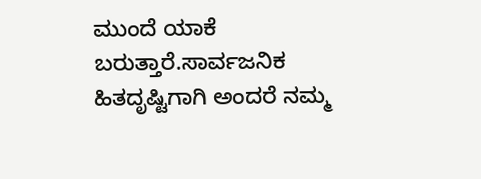ಮುಂದೆ ಯಾಕೆ ಬರುತ್ತಾರೆ.ಸಾರ್ವಜನಿಕ ಹಿತದೃಷ್ಟಿಗಾಗಿ ಅಂದರೆ ನಮ್ಮ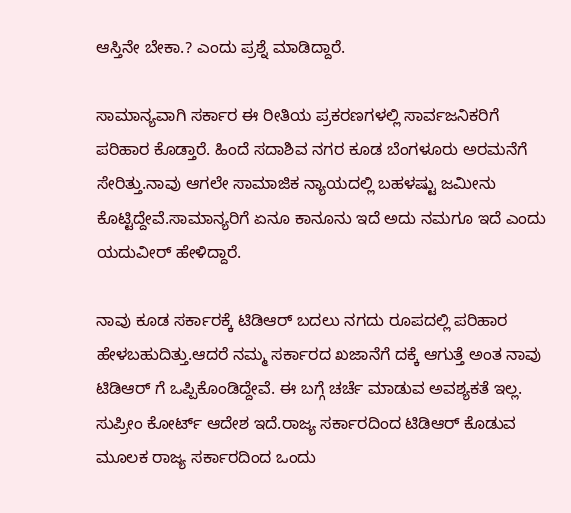ಆಸ್ತಿನೇ ಬೇಕಾ.? ಎಂದು ಪ್ರಶ್ನೆ ಮಾಡಿದ್ದಾರೆ.

ಸಾಮಾನ್ಯವಾಗಿ ಸರ್ಕಾರ ಈ ರೀತಿಯ ಪ್ರಕರಣಗಳಲ್ಲಿ ಸಾರ್ವಜನಿಕರಿಗೆ ಪರಿಹಾರ ಕೊಡ್ತಾರೆ. ಹಿಂದೆ ಸದಾಶಿವ ನಗರ ಕೂಡ ಬೆಂಗಳೂರು ಅರಮನೆಗೆ ಸೇರಿತ್ತು.ನಾವು ಆಗಲೇ ಸಾಮಾಜಿಕ ನ್ಯಾಯದಲ್ಲಿ ಬಹಳಷ್ಟು ಜಮೀನು ಕೊಟ್ಟಿದ್ದೇವೆ.ಸಾಮಾನ್ಯರಿಗೆ ಏನೂ ಕಾನೂನು ಇದೆ ಅದು ನಮಗೂ ಇದೆ ಎಂದು ಯದುವೀರ್ ಹೇಳಿದ್ದಾರೆ.

ನಾವು ಕೂಡ ಸರ್ಕಾರಕ್ಕೆ ಟಿಡಿಆರ್ ಬದಲು ನಗದು ರೂಪದಲ್ಲಿ ಪರಿಹಾರ ಹೇಳಬಹುದಿತ್ತು.ಆದರೆ ನಮ್ಮ ಸರ್ಕಾರದ ಖಜಾನೆಗೆ ದಕ್ಕೆ ಆಗುತ್ತೆ ಅಂತ ನಾವು ಟಿಡಿಆರ್ ಗೆ ಒಪ್ಪಿಕೊಂಡಿದ್ದೇವೆ. ಈ ಬಗ್ಗೆ ಚರ್ಚೆ ಮಾಡುವ ಅವಶ್ಯಕತೆ ಇಲ್ಲ. ಸುಪ್ರೀಂ ಕೋರ್ಟ್ ಆದೇಶ ಇದೆ.ರಾಜ್ಯ ಸರ್ಕಾರದಿಂದ ಟಿಡಿಆರ್ ಕೊಡುವ ಮೂಲಕ ರಾಜ್ಯ ಸರ್ಕಾರದಿಂದ ಒಂದು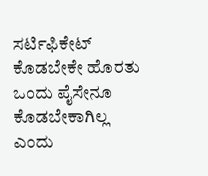ಸರ್ಟಿಫಿಕೇಟ್ ಕೊಡಬೇಕೇ ಹೊರತು ಒಂದು ಪೈಸೇನೂ ಕೊಡಬೇಕಾಗಿಲ್ಲ ಎಂದು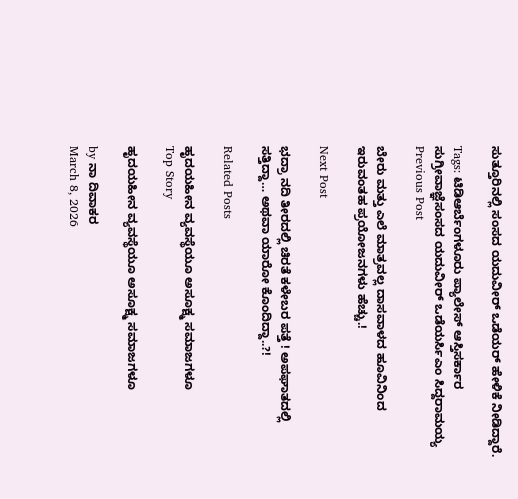ಸುತ್ತೂರಿನಲ್ಲಿ ಸಂಸದ ಯದುವೀರ್ ಒಡೆಯರ್ ಹೇಳಿಕೆ ನೀಡಿದ್ದಾರೆ.

Tags: ಟಿಡಿಆರ್ಬೆಂಗಳೂರು ಪ್ಯಾಲೇಸ್ ಆಸ್ತಿಸರ್ಕಾರ ಸುಗ್ರೀವಾಜ್ಞೆಸಂಸದ ಯದುವೀರ್ ಒಡೆಯರ್ಸಿಎಂ ಸಿದ್ದರಾಮಯ್ಯ
Previous Post

ಬೇರು ಮತ್ತು ಎಲೆ ಮಾತ್ರವಲ್ಲ ದಾಸವಾಳದ ಹೂವಿನಿಂದ ಇರುವಂತಹ ಪ್ರಯೋಜನಗಳು ಹೆಚ್ಚು.!

Next Post

ಭದ್ರಾ ನದಿ ತೀರದಲ್ಲಿ ಚಿರತೆ ಕಳೇಬರ ಪತ್ತೆ ! ಅಪಘಾತದಲ್ಲಿ ಸತ್ತಿದ್ದಾ… ಅಥವಾ ಯಾರೋ ಕೊಂದಿದ್ದಾ..?!

Related Posts

ಹೃದಯಹೀನ ವ್ಯವಸ್ಥೆಯೂ ಅಸೂಕ್ಷ್ಮ ಸಮಾಜಗಳೂ
Top Story

ಹೃದಯಹೀನ ವ್ಯವಸ್ಥೆಯೂ ಅಸೂಕ್ಷ್ಮ ಸಮಾಜಗಳೂ

by ನಾ ದಿವಾಕರ
March 8, 2026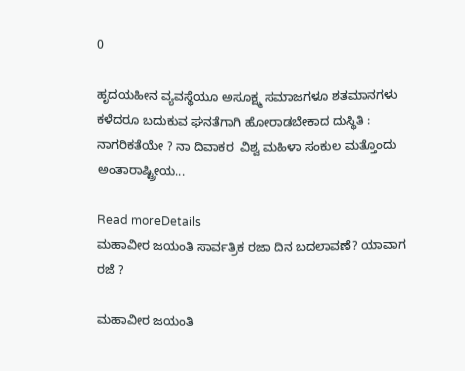0

ಹೃದಯಹೀನ ವ್ಯವಸ್ಥೆಯೂ ಅಸೂಕ್ಷ್ಮ ಸಮಾಜಗಳೂ ಶತಮಾನಗಳು ಕಳೆದರೂ ಬದುಕುವ ಘನತೆಗಾಗಿ ಹೋರಾಡಬೇಕಾದ ದುಸ್ಥಿತಿ :  ನಾಗರಿಕತೆಯೇ ? ನಾ ದಿವಾಕರ  ವಿಶ್ವ ಮಹಿಳಾ ಸಂಕುಲ ಮತ್ತೊಂದು ಅಂತಾರಾಷ್ಟ್ರೀಯ...

Read moreDetails
ಮಹಾವೀರ ಜಯಂತಿ ಸಾರ್ವತ್ರಿಕ ರಜಾ ದಿನ ಬದಲಾವಣೆ? ಯಾವಾಗ ರಜೆ ?

ಮಹಾವೀರ ಜಯಂತಿ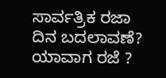ಸಾರ್ವತ್ರಿಕ ರಜಾ ದಿನ ಬದಲಾವಣೆ? ಯಾವಾಗ ರಜೆ ?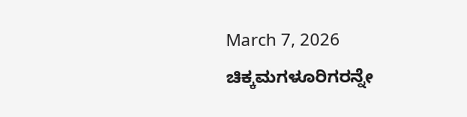March 7, 2026
ಚಿಕ್ಕಮಗಳೂರಿಗರನ್ನೇ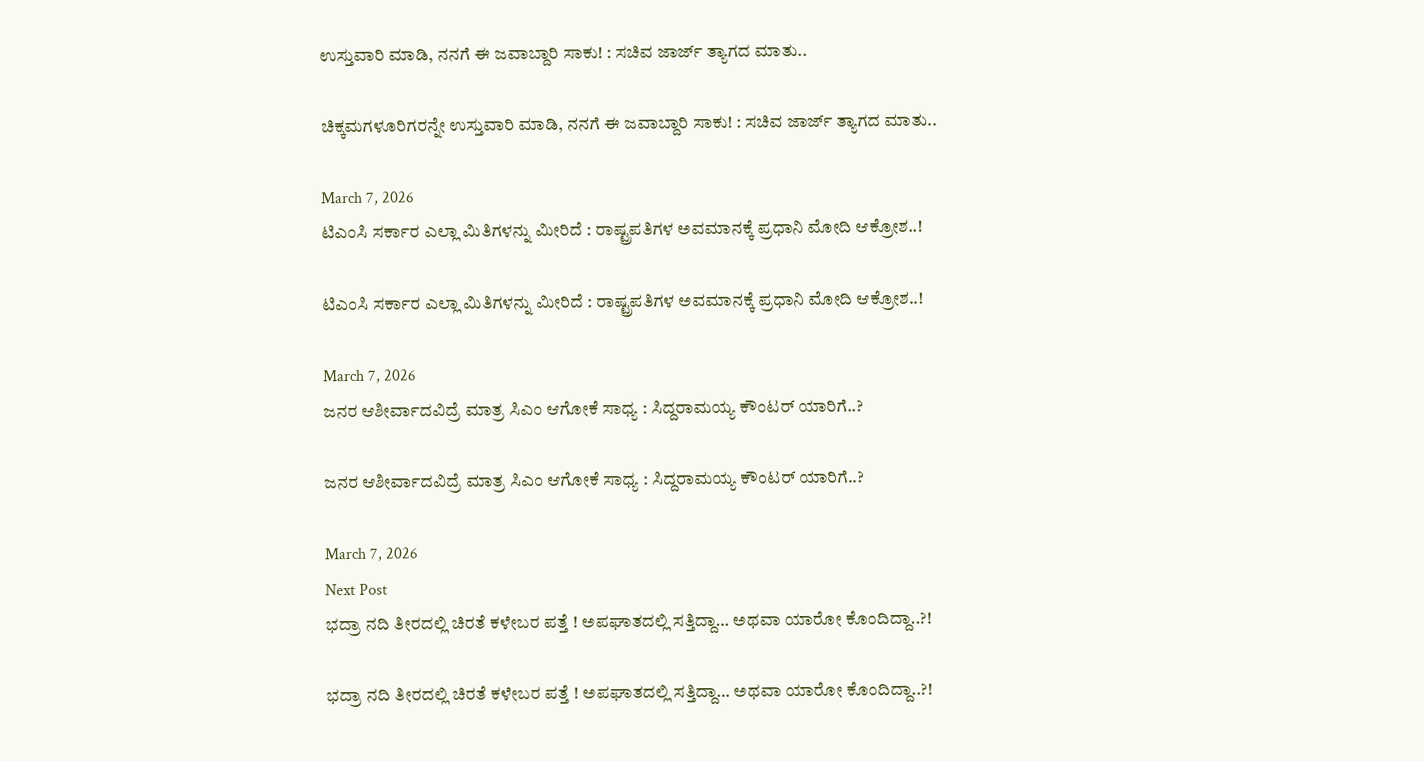ಉಸ್ತುವಾರಿ ಮಾಡಿ, ನನಗೆ ಈ ಜವಾಬ್ದಾರಿ ಸಾಕು! : ಸಚಿವ ಜಾರ್ಜ್‌ ತ್ಯಾಗದ ಮಾತು..

ಚಿಕ್ಕಮಗಳೂರಿಗರನ್ನೇ ಉಸ್ತುವಾರಿ ಮಾಡಿ, ನನಗೆ ಈ ಜವಾಬ್ದಾರಿ ಸಾಕು! : ಸಚಿವ ಜಾರ್ಜ್‌ ತ್ಯಾಗದ ಮಾತು..

March 7, 2026
ಟಿಎಂಸಿ ಸರ್ಕಾರ ಎಲ್ಲಾ ಮಿತಿಗಳನ್ನು ಮೀರಿದೆ : ರಾಷ್ಟ್ರಪತಿಗಳ ಅವಮಾನಕ್ಕೆ ಪ್ರಧಾನಿ ಮೋದಿ ಆಕ್ರೋಶ..!

ಟಿಎಂಸಿ ಸರ್ಕಾರ ಎಲ್ಲಾ ಮಿತಿಗಳನ್ನು ಮೀರಿದೆ : ರಾಷ್ಟ್ರಪತಿಗಳ ಅವಮಾನಕ್ಕೆ ಪ್ರಧಾನಿ ಮೋದಿ ಆಕ್ರೋಶ..!

March 7, 2026
ಜನರ ಆಶೀರ್ವಾದವಿದ್ರೆ ಮಾತ್ರ ಸಿಎಂ ಆಗೋಕೆ ಸಾಧ್ಯ : ಸಿದ್ದರಾಮಯ್ಯ ಕೌಂಟರ್‌ ಯಾರಿಗೆ..?

ಜನರ ಆಶೀರ್ವಾದವಿದ್ರೆ ಮಾತ್ರ ಸಿಎಂ ಆಗೋಕೆ ಸಾಧ್ಯ : ಸಿದ್ದರಾಮಯ್ಯ ಕೌಂಟರ್‌ ಯಾರಿಗೆ..?

March 7, 2026
Next Post
ಭದ್ರಾ ನದಿ ತೀರದಲ್ಲಿ ಚಿರತೆ ಕಳೇಬರ ಪತ್ತೆ ! ಅಪಘಾತದಲ್ಲಿ ಸತ್ತಿದ್ದಾ… ಅಥವಾ ಯಾರೋ ಕೊಂದಿದ್ದಾ..?!

ಭದ್ರಾ ನದಿ ತೀರದಲ್ಲಿ ಚಿರತೆ ಕಳೇಬರ ಪತ್ತೆ ! ಅಪಘಾತದಲ್ಲಿ ಸತ್ತಿದ್ದಾ… ಅಥವಾ ಯಾರೋ ಕೊಂದಿದ್ದಾ..?!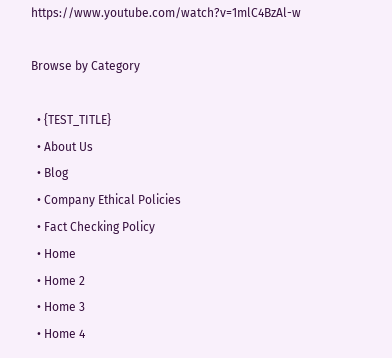https://www.youtube.com/watch?v=1mlC4BzAl-w

Browse by Category

  • {TEST_TITLE}
  • About Us
  • Blog
  • Company Ethical Policies
  • Fact Checking Policy
  • Home
  • Home 2
  • Home 3
  • Home 4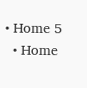• Home 5
  • Home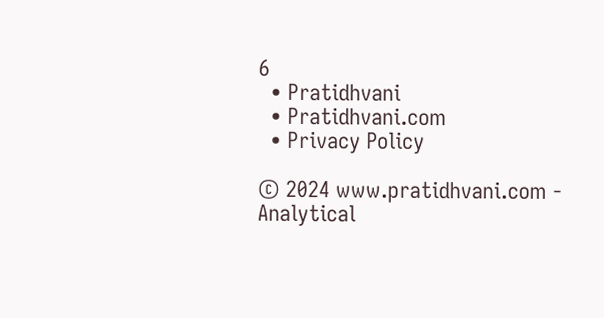6
  • Pratidhvani
  • Pratidhvani.com
  • Privacy Policy

© 2024 www.pratidhvani.com - Analytical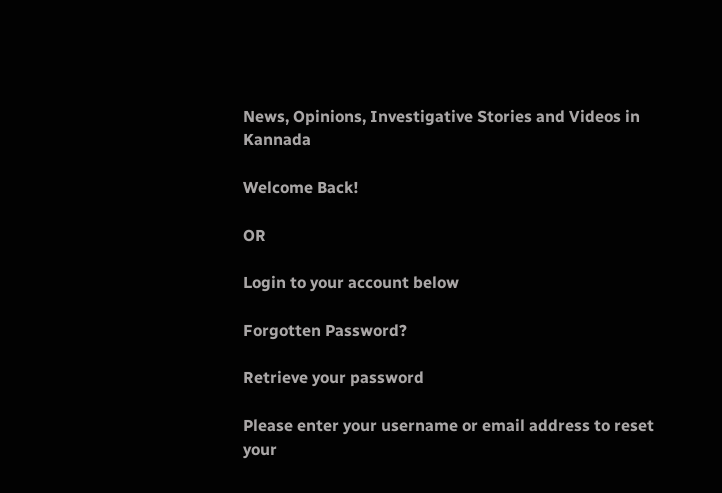News, Opinions, Investigative Stories and Videos in Kannada

Welcome Back!

OR

Login to your account below

Forgotten Password?

Retrieve your password

Please enter your username or email address to reset your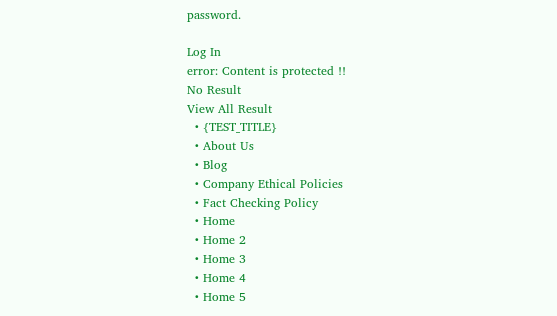password.

Log In
error: Content is protected !!
No Result
View All Result
  • {TEST_TITLE}
  • About Us
  • Blog
  • Company Ethical Policies
  • Fact Checking Policy
  • Home
  • Home 2
  • Home 3
  • Home 4
  • Home 5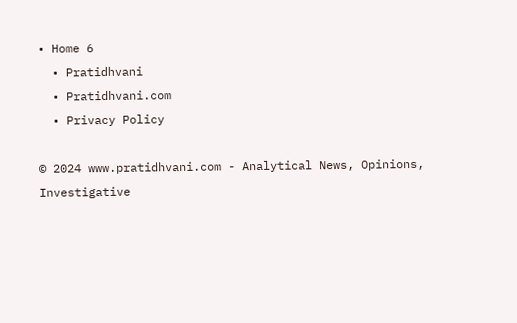• Home 6
  • Pratidhvani
  • Pratidhvani.com
  • Privacy Policy

© 2024 www.pratidhvani.com - Analytical News, Opinions, Investigative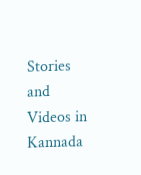Stories and Videos in Kannada